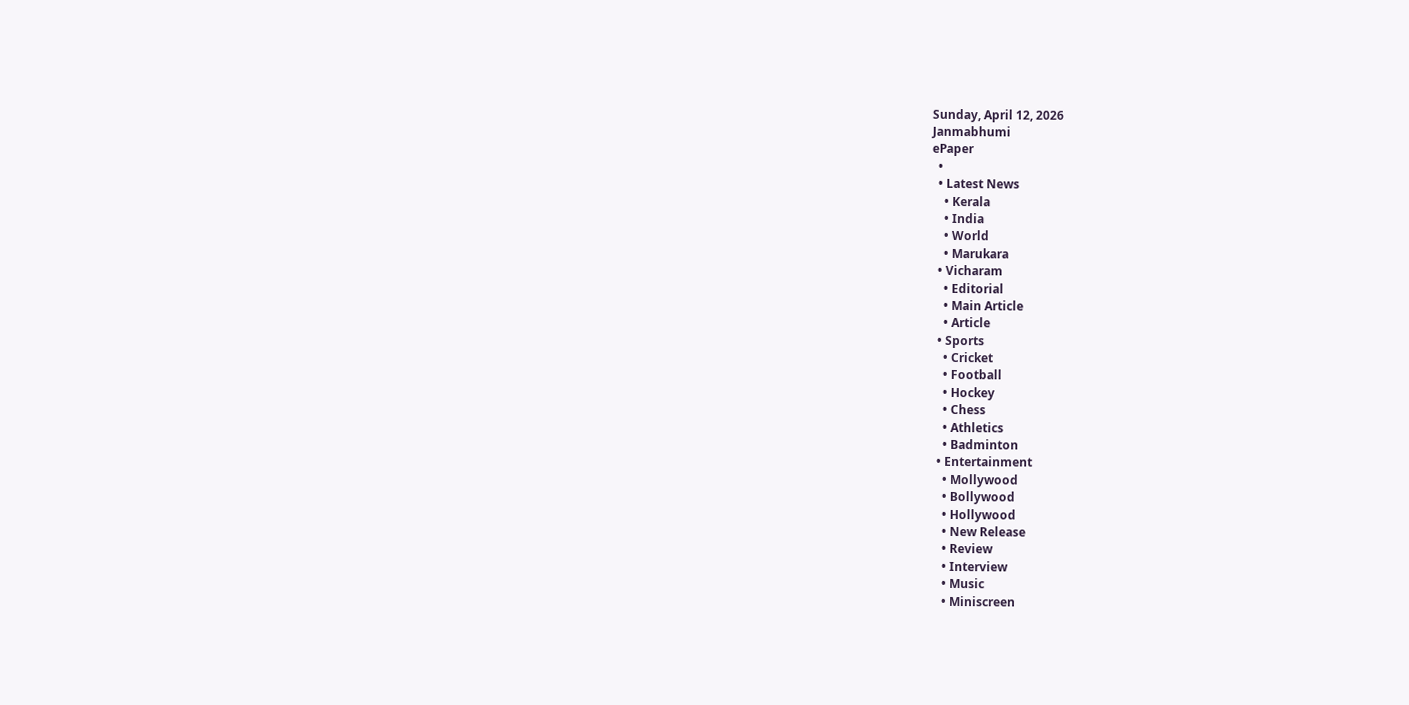Sunday, April 12, 2026
Janmabhumi
ePaper
  •
  • Latest News
    • Kerala
    • India
    • World
    • Marukara
  • Vicharam
    • Editorial
    • Main Article
    • Article
  • Sports
    • Cricket
    • Football
    • Hockey
    • Chess
    • Athletics
    • Badminton
  • Entertainment
    • Mollywood
    • Bollywood
    • Hollywood
    • New Release
    • Review
    • Interview
    • Music
    • Miniscreen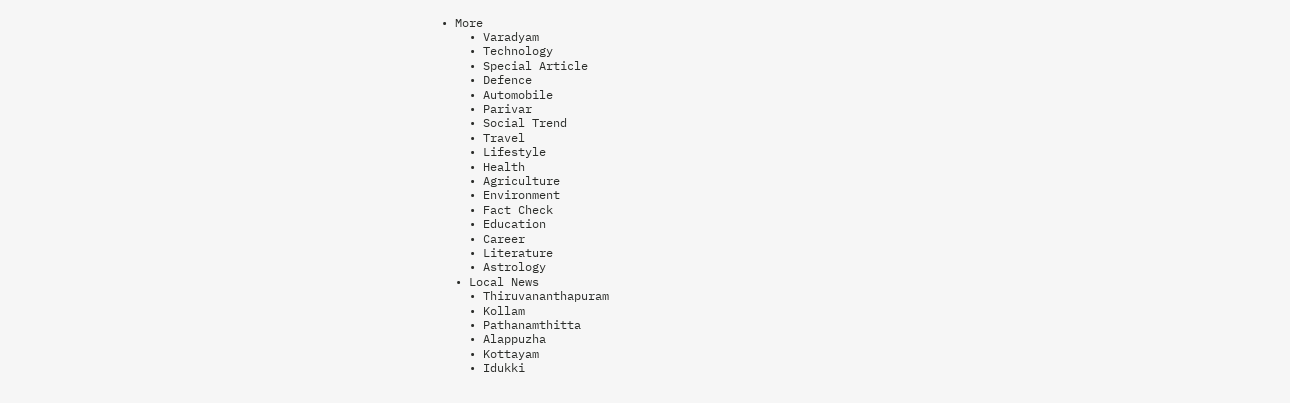• More
    • Varadyam
    • Technology
    • Special Article
    • Defence
    • Automobile
    • Parivar
    • Social Trend
    • Travel
    • Lifestyle
    • Health
    • Agriculture
    • Environment
    • Fact Check
    • Education
    • Career
    • Literature
    • Astrology
  • Local News
    • Thiruvananthapuram
    • Kollam
    • Pathanamthitta
    • Alappuzha
    • Kottayam
    • Idukki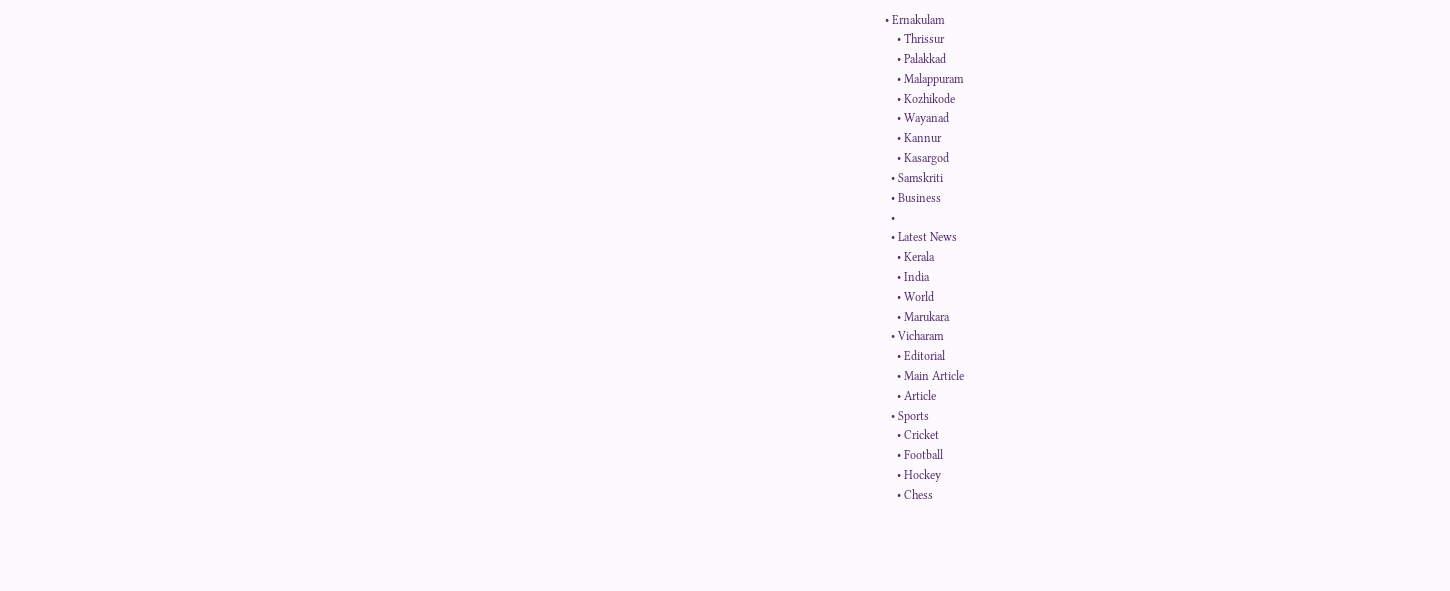• Ernakulam
    • Thrissur
    • Palakkad
    • Malappuram
    • Kozhikode
    • Wayanad
    • Kannur
    • Kasargod
  • Samskriti
  • Business
  •
  • Latest News
    • Kerala
    • India
    • World
    • Marukara
  • Vicharam
    • Editorial
    • Main Article
    • Article
  • Sports
    • Cricket
    • Football
    • Hockey
    • Chess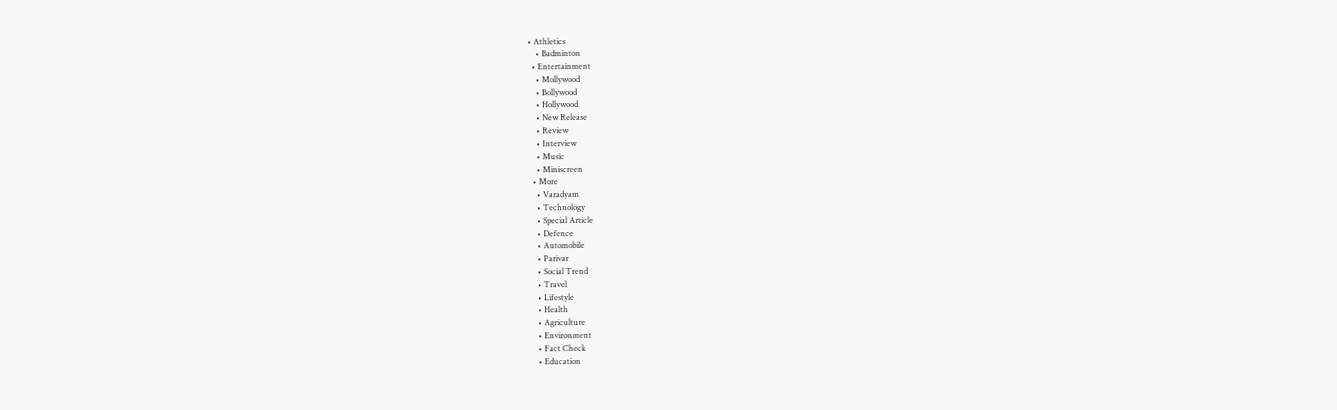• Athletics
    • Badminton
  • Entertainment
    • Mollywood
    • Bollywood
    • Hollywood
    • New Release
    • Review
    • Interview
    • Music
    • Miniscreen
  • More
    • Varadyam
    • Technology
    • Special Article
    • Defence
    • Automobile
    • Parivar
    • Social Trend
    • Travel
    • Lifestyle
    • Health
    • Agriculture
    • Environment
    • Fact Check
    • Education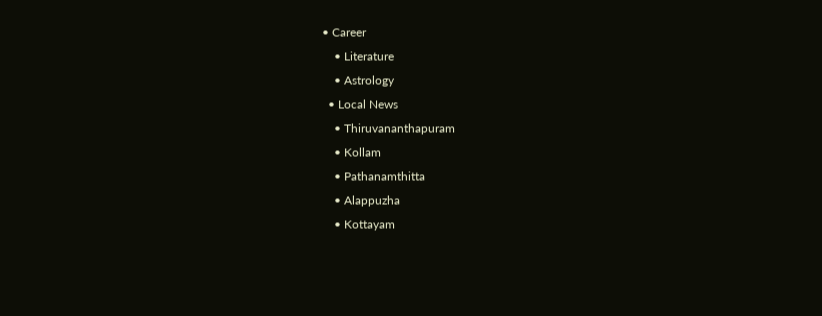• Career
    • Literature
    • Astrology
  • Local News
    • Thiruvananthapuram
    • Kollam
    • Pathanamthitta
    • Alappuzha
    • Kottayam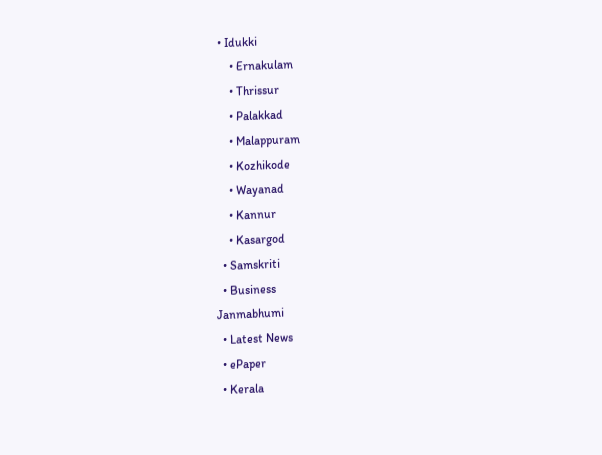• Idukki
    • Ernakulam
    • Thrissur
    • Palakkad
    • Malappuram
    • Kozhikode
    • Wayanad
    • Kannur
    • Kasargod
  • Samskriti
  • Business
Janmabhumi
  • Latest News
  • ePaper
  • Kerala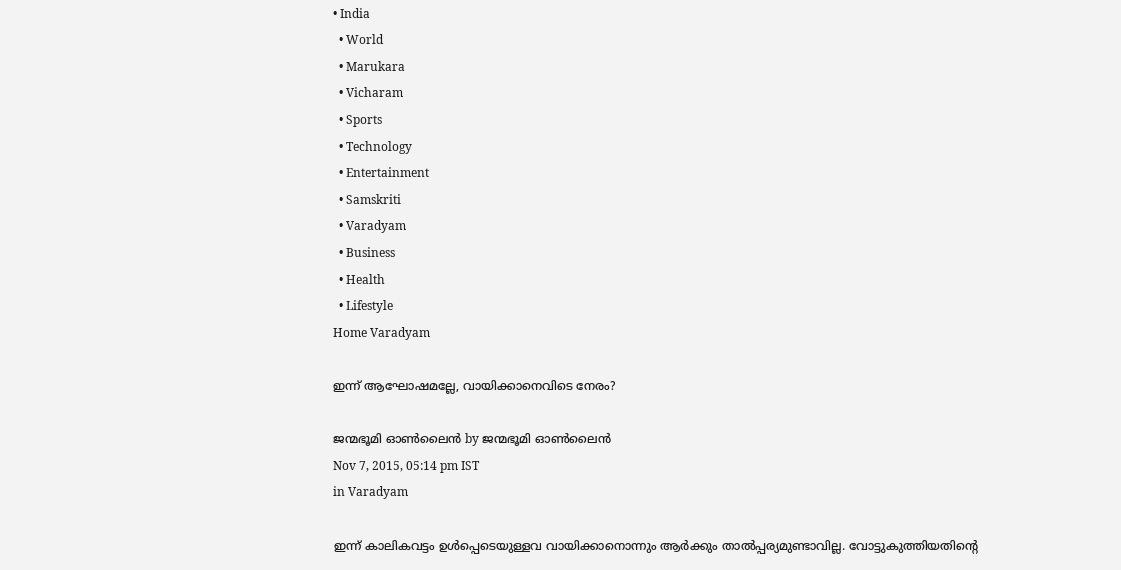• India
  • World
  • Marukara
  • Vicharam
  • Sports
  • Technology
  • Entertainment
  • Samskriti
  • Varadyam
  • Business
  • Health
  • Lifestyle
Home Varadyam

ഇന്ന് ആഘോഷമല്ലേ, വായിക്കാനെവിടെ നേരം?

ജന്മഭൂമി ഓണ്‍ലൈന്‍ by ജന്മഭൂമി ഓണ്‍ലൈന്‍
Nov 7, 2015, 05:14 pm IST
in Varadyam

ഇന്ന് കാലികവട്ടം ഉള്‍പ്പെടെയുള്ളവ വായിക്കാനൊന്നും ആര്‍ക്കും താല്‍പ്പര്യമുണ്ടാവില്ല. വോട്ടുകുത്തിയതിന്റെ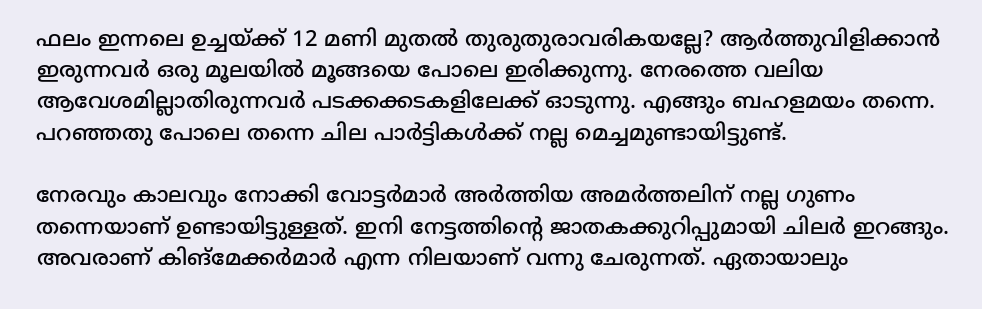ഫലം ഇന്നലെ ഉച്ചയ്‌ക്ക് 12 മണി മുതല്‍ തുരുതുരാവരികയല്ലേ? ആര്‍ത്തുവിളിക്കാന്‍ ഇരുന്നവര്‍ ഒരു മൂലയില്‍ മൂങ്ങയെ പോലെ ഇരിക്കുന്നു. നേരത്തെ വലിയ ആവേശമില്ലാതിരുന്നവര്‍ പടക്കക്കടകളിലേക്ക് ഓടുന്നു. എങ്ങും ബഹളമയം തന്നെ. പറഞ്ഞതു പോലെ തന്നെ ചില പാര്‍ട്ടികള്‍ക്ക് നല്ല മെച്ചമുണ്ടായിട്ടുണ്ട്.

നേരവും കാലവും നോക്കി വോട്ടര്‍മാര്‍ അര്‍ത്തിയ അമര്‍ത്തലിന് നല്ല ഗുണം തന്നെയാണ് ഉണ്ടായിട്ടുള്ളത്. ഇനി നേട്ടത്തിന്റെ ജാതകക്കുറിപ്പുമായി ചിലര്‍ ഇറങ്ങും. അവരാണ് കിങ്‌മേക്കര്‍മാര്‍ എന്ന നിലയാണ് വന്നു ചേരുന്നത്. ഏതായാലും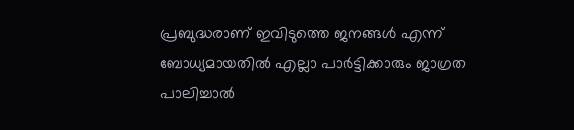പ്രബുദ്ധരാണ് ഇവിടുത്തെ ജനങ്ങള്‍ എന്ന് ബോധ്യമായതില്‍ എല്ലാ പാര്‍ട്ടിക്കാരും ജാഗ്രത പാലിച്ചാല്‍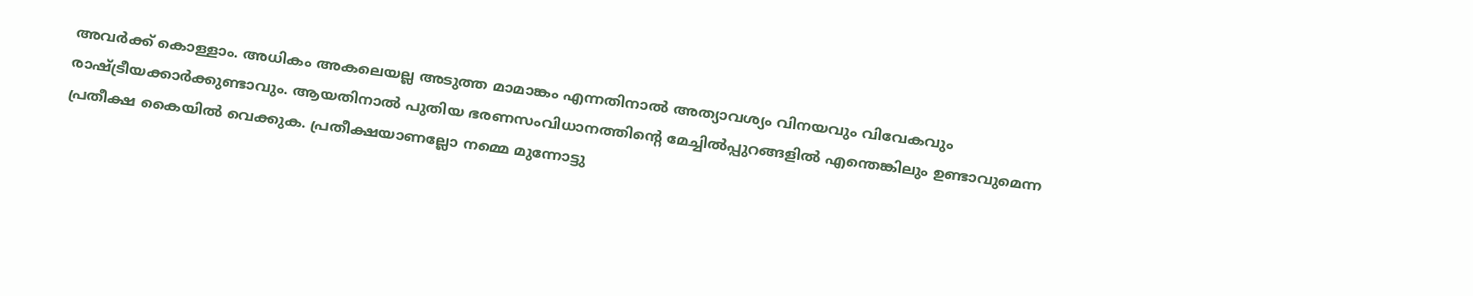അവര്‍ക്ക് കൊള്ളാം. അധികം അകലെയല്ല അടുത്ത മാമാങ്കം എന്നതിനാല്‍ അത്യാവശ്യം വിനയവും വിവേകവും രാഷ്‌ട്രീയക്കാര്‍ക്കുണ്ടാവും. ആയതിനാല്‍ പുതിയ ഭരണസംവിധാനത്തിന്റെ മേച്ചില്‍പ്പുറങ്ങളില്‍ എന്തെങ്കിലും ഉണ്ടാവുമെന്ന പ്രതീക്ഷ കൈയില്‍ വെക്കുക. പ്രതീക്ഷയാണല്ലോ നമ്മെ മുന്നോട്ടു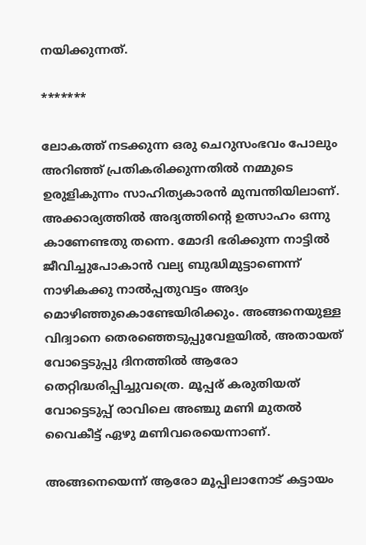നയിക്കുന്നത്.

*******

ലോകത്ത് നടക്കുന്ന ഒരു ചെറുസംഭവം പോലും അറിഞ്ഞ് പ്രതികരിക്കുന്നതില്‍ നമ്മുടെ ഉരുളികുന്നം സാഹിത്യകാരന്‍ മുമ്പന്തിയിലാണ്. അക്കാര്യത്തില്‍ അദ്യത്തിന്റെ ഉത്സാഹം ഒന്നു കാണേണ്ടതു തന്നെ. മോദി ഭരിക്കുന്ന നാട്ടില്‍ ജീവിച്ചുപോകാന്‍ വല്യ ബുദ്ധിമുട്ടാണെന്ന് നാഴികക്കു നാല്‍പ്പതുവട്ടം അദ്യം മൊഴിഞ്ഞുകൊണ്ടേയിരിക്കും. അങ്ങനെയുള്ള വിദ്വാനെ തെരഞ്ഞെടുപ്പുവേളയില്‍, അതായത് വോട്ടെടുപ്പു ദിനത്തില്‍ ആരോ തെറ്റിദ്ധരിപ്പിച്ചുവത്രെ. മൂപ്പര് കരുതിയത് വോട്ടെടുപ്പ് രാവിലെ അഞ്ചു മണി മുതല്‍ വൈകീട്ട് ഏഴു മണിവരെയെന്നാണ്.

അങ്ങനെയെന്ന് ആരോ മൂപ്പിലാനോട് കട്ടായം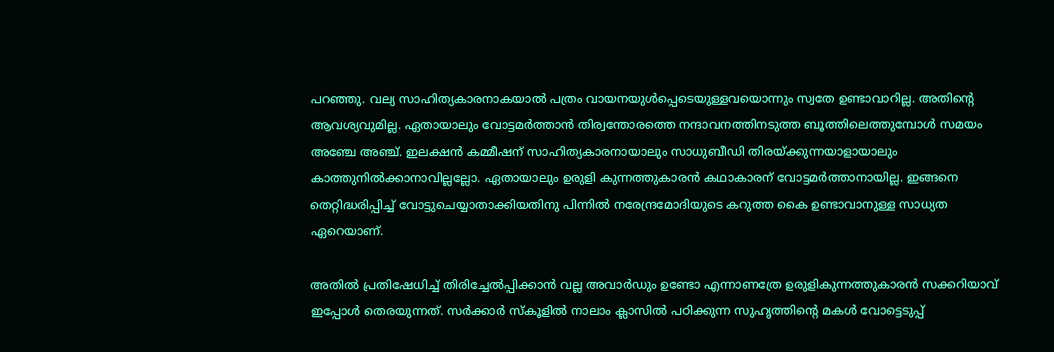പറഞ്ഞു. വല്യ സാഹിത്യകാരനാകയാല്‍ പത്രം വായനയുള്‍പ്പെടെയുള്ളവയൊന്നും സ്വതേ ഉണ്ടാവാറില്ല. അതിന്റെ ആവശ്യവുമില്ല. ഏതായാലും വോട്ടമര്‍ത്താന്‍ തിര്വന്തോരത്തെ നന്ദാവനത്തിനടുത്ത ബൂത്തിലെത്തുമ്പോള്‍ സമയം അഞ്ചേ അഞ്ച്. ഇലക്ഷന്‍ കമ്മീഷന് സാഹിത്യകാരനായാലും സാധുബീഡി തിരയ്‌ക്കുന്നയാളായാലും കാത്തുനില്‍ക്കാനാവില്ലല്ലോ. ഏതായാലും ഉരുളി കുന്നത്തുകാരന്‍ കഥാകാരന് വോട്ടമര്‍ത്താനായില്ല. ഇങ്ങനെ തെറ്റിദ്ധരിപ്പിച്ച് വോട്ടുചെയ്യാതാക്കിയതിനു പിന്നില്‍ നരേന്ദ്രമോദിയുടെ കറുത്ത കൈ ഉണ്ടാവാനുള്ള സാധ്യത ഏറെയാണ്.

അതില്‍ പ്രതിഷേധിച്ച് തിരിച്ചേല്‍പ്പിക്കാന്‍ വല്ല അവാര്‍ഡും ഉണ്ടോ എന്നാണത്രേ ഉരുളികുന്നത്തുകാരന്‍ സക്കറിയാവ് ഇപ്പോള്‍ തെരയുന്നത്. സര്‍ക്കാര്‍ സ്‌കൂളില്‍ നാലാം ക്ലാസില്‍ പഠിക്കുന്ന സുഹൃത്തിന്റെ മകള്‍ വോട്ടെടുപ്പ്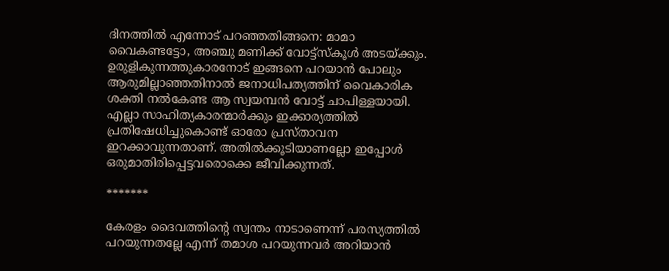ദിനത്തില്‍ എന്നോട് പറഞ്ഞതിങ്ങനെ: മാമാ വൈകണ്ടട്ടോ, അഞ്ചു മണിക്ക് വോട്ട്‌സ്‌കൂള്‍ അടയ്‌ക്കും. ഉരുളികുന്നത്തുകാരനോട് ഇങ്ങനെ പറയാന്‍ പോലും ആരുമില്ലാഞ്ഞതിനാല്‍ ജനാധിപത്യത്തിന് വൈകാരിക ശക്തി നല്‍കേണ്ട ആ സ്വയമ്പന്‍ വോട്ട് ചാപിള്ളയായി. എല്ലാ സാഹിത്യകാരന്മാര്‍ക്കും ഇക്കാര്യത്തില്‍ പ്രതിഷേധിച്ചുകൊണ്ട് ഓരോ പ്രസ്താവന ഇറക്കാവുന്നതാണ്. അതില്‍ക്കൂടിയാണല്ലോ ഇപ്പോള്‍ ഒരുമാതിരിപ്പെട്ടവരൊക്കെ ജീവിക്കുന്നത്.

*******

കേരളം ദൈവത്തിന്റെ സ്വന്തം നാടാണെന്ന് പരസ്യത്തില്‍ പറയുന്നതല്ലേ എന്ന് തമാശ പറയുന്നവര്‍ അറിയാന്‍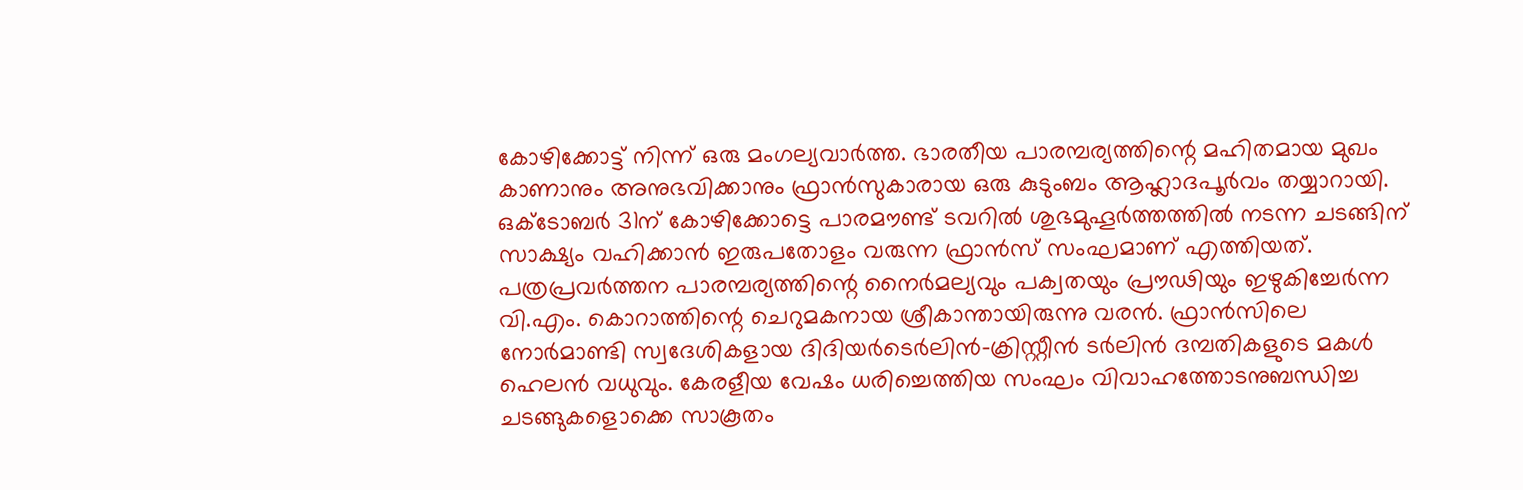കോഴിക്കോട്ട് നിന്ന് ഒരു മംഗല്യവാര്‍ത്ത. ഭാരതീയ പാരമ്പര്യത്തിന്റെ മഹിതമായ മുഖം കാണാനും അനുഭവിക്കാനും ഫ്രാന്‍സുകാരായ ഒരു കുടുംബം ആഹ്ലാദപൂര്‍വം തയ്യാറായി. ഒക്‌ടോബര്‍ 31ന് കോഴിക്കോട്ടെ പാരമൗണ്ട് ടവറില്‍ ശുഭമുഹൂര്‍ത്തത്തില്‍ നടന്ന ചടങ്ങിന് സാക്ഷ്യം വഹിക്കാന്‍ ഇരുപതോളം വരുന്ന ഫ്രാന്‍സ് സംഘമാണ് എത്തിയത്. പത്രപ്രവര്‍ത്തന പാരമ്പര്യത്തിന്റെ നൈര്‍മല്യവും പക്വതയും പ്രൗഢിയും ഇഴുകിച്ചേര്‍ന്ന വി.എം. കൊറാത്തിന്റെ ചെറുമകനായ ശ്രീകാന്തായിരുന്നു വരന്‍. ഫ്രാന്‍സിലെ നോര്‍മാണ്ടി സ്വദേശികളായ ദിദിയര്‍ടെര്‍ലിന്‍-ക്രിസ്റ്റീന്‍ ടര്‍ലിന്‍ ദമ്പതികളുടെ മകള്‍ ഹെലന്‍ വധുവും. കേരളീയ വേഷം ധരിച്ചെത്തിയ സംഘം വിവാഹത്തോടനുബന്ധിച്ച ചടങ്ങുകളൊക്കെ സാകൂതം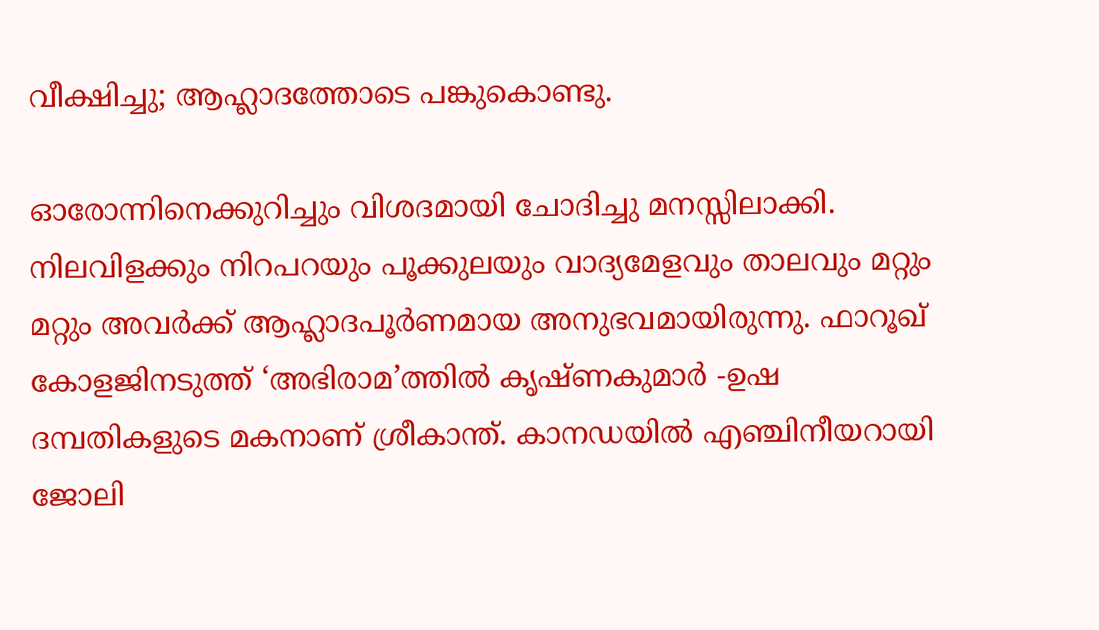വീക്ഷിച്ചു; ആഹ്ലാദത്തോടെ പങ്കുകൊണ്ടു.

ഓരോന്നിനെക്കുറിച്ചും വിശദമായി ചോദിച്ചു മനസ്സിലാക്കി. നിലവിളക്കും നിറപറയും പൂക്കുലയും വാദ്യമേളവും താലവും മറ്റും മറ്റും അവര്‍ക്ക് ആഹ്ലാദപൂര്‍ണമായ അനുഭവമായിരുന്നു. ഫാറൂഖ് കോളജിനടുത്ത് ‘അഭിരാമ’ത്തില്‍ കൃഷ്ണകുമാര്‍ -ഉഷ ദമ്പതികളുടെ മകനാണ് ശ്രീകാന്ത്. കാനഡയില്‍ എഞ്ചിനീയറായി ജോലി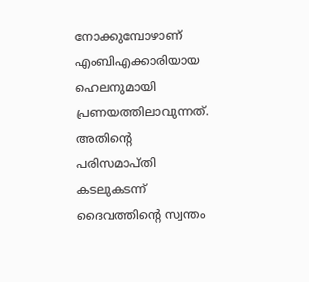നോക്കുമ്പോഴാണ് എംബിഎക്കാരിയായ ഹെലനുമായി പ്രണയത്തിലാവുന്നത്. അതിന്റെ പരിസമാപ്തി കടലുകടന്ന് ദൈവത്തിന്റെ സ്വന്തം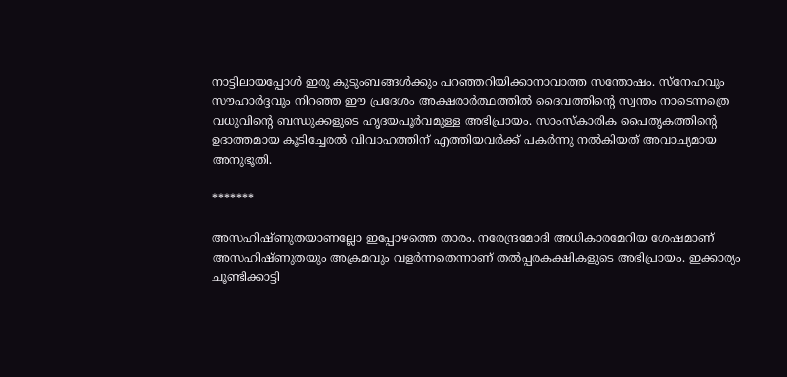നാട്ടിലായപ്പോള്‍ ഇരു കുടുംബങ്ങള്‍ക്കും പറഞ്ഞറിയിക്കാനാവാത്ത സന്തോഷം. സ്‌നേഹവും സൗഹാര്‍ദ്ദവും നിറഞ്ഞ ഈ പ്രദേശം അക്ഷരാര്‍ത്ഥത്തില്‍ ദൈവത്തിന്റെ സ്വന്തം നാടെന്നത്രെ വധുവിന്റെ ബന്ധുക്കളുടെ ഹൃദയപൂര്‍വമുള്ള അഭിപ്രായം. സാംസ്‌കാരിക പൈതൃകത്തിന്റെ ഉദാത്തമായ കൂടിച്ചേരല്‍ വിവാഹത്തിന് എത്തിയവര്‍ക്ക് പകര്‍ന്നു നല്‍കിയത് അവാച്യമായ അനുഭൂതി.

*******

അസഹിഷ്ണുതയാണല്ലോ ഇപ്പോഴത്തെ താരം. നരേന്ദ്രമോദി അധികാരമേറിയ ശേഷമാണ് അസഹിഷ്ണുതയും അക്രമവും വളര്‍ന്നതെന്നാണ് തല്‍പ്പരകക്ഷികളുടെ അഭിപ്രായം. ഇക്കാര്യം ചൂണ്ടിക്കാട്ടി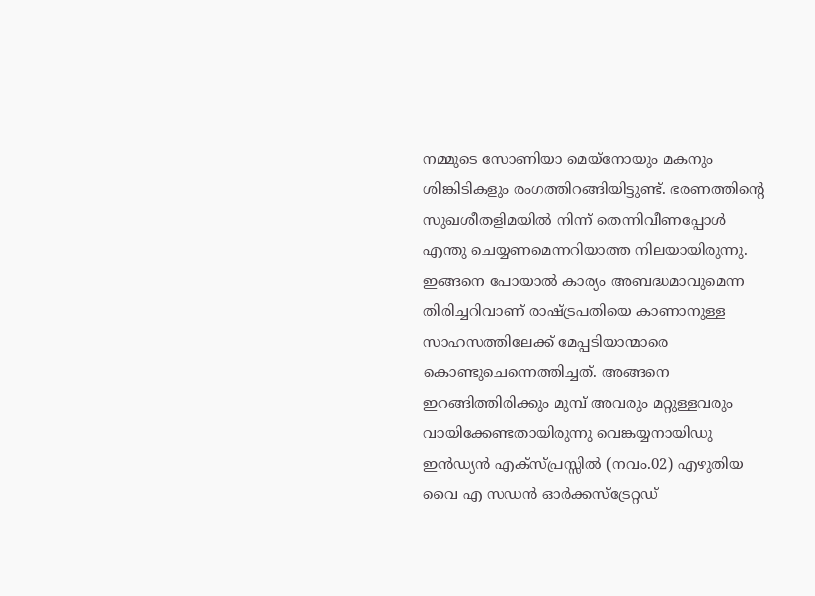നമ്മുടെ സോണിയാ മെയ്‌നോയും മകനും ശിങ്കിടികളും രംഗത്തിറങ്ങിയിട്ടുണ്ട്. ഭരണത്തിന്റെ സുഖശീതളിമയില്‍ നിന്ന് തെന്നിവീണപ്പോള്‍ എന്തു ചെയ്യണമെന്നറിയാത്ത നിലയായിരുന്നു. ഇങ്ങനെ പോയാല്‍ കാര്യം അബദ്ധമാവുമെന്ന തിരിച്ചറിവാണ് രാഷ്‌ട്രപതിയെ കാണാനുള്ള സാഹസത്തിലേക്ക് മേപ്പടിയാന്മാരെ കൊണ്ടുചെന്നെത്തിച്ചത്. അങ്ങനെ ഇറങ്ങിത്തിരിക്കും മുമ്പ് അവരും മറ്റുള്ളവരും വായിക്കേണ്ടതായിരുന്നു വെങ്കയ്യനായിഡു ഇന്‍ഡ്യന്‍ എക്‌സ്പ്രസ്സില്‍ (നവം.02) എഴുതിയ വൈ എ സഡന്‍ ഓര്‍ക്കസ്‌ട്രേറ്റഡ്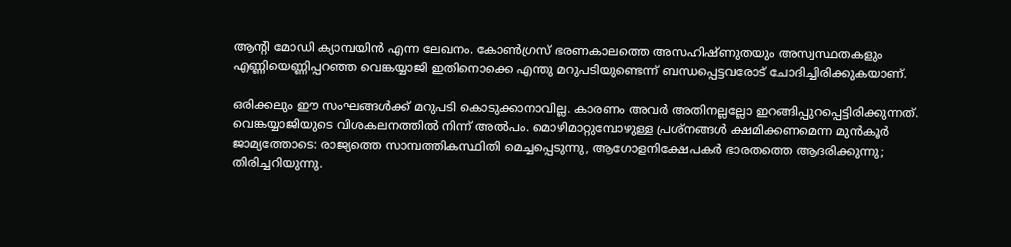ആന്റി മോഡി ക്യാമ്പയിന്‍ എന്ന ലേഖനം. കോണ്‍ഗ്രസ് ഭരണകാലത്തെ അസഹിഷ്ണുതയും അസ്വസ്ഥതകളും എണ്ണിയെണ്ണിപ്പറഞ്ഞ വെങ്കയ്യാജി ഇതിനൊക്കെ എന്തു മറുപടിയുണ്ടെന്ന് ബന്ധപ്പെട്ടവരോട് ചോദിച്ചിരിക്കുകയാണ്.

ഒരിക്കലും ഈ സംഘങ്ങള്‍ക്ക് മറുപടി കൊടുക്കാനാവില്ല. കാരണം അവര്‍ അതിനല്ലല്ലോ ഇറങ്ങിപ്പുറപ്പെട്ടിരിക്കുന്നത്. വെങ്കയ്യാജിയുടെ വിശകലനത്തില്‍ നിന്ന് അല്‍പം. മൊഴിമാറ്റുമ്പോഴുള്ള പ്രശ്‌നങ്ങള്‍ ക്ഷമിക്കണമെന്ന മുന്‍കൂര്‍ ജാമ്യത്തോടെ: രാജ്യത്തെ സാമ്പത്തികസ്ഥിതി മെച്ചപ്പെടുന്നു, ആഗോളനിക്ഷേപകര്‍ ഭാരതത്തെ ആദരിക്കുന്നു; തിരിച്ചറിയുന്നു.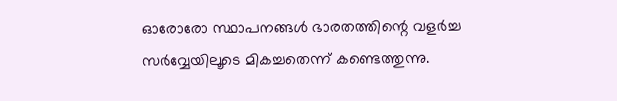ഓരോരോ സ്ഥാപനങ്ങള്‍ ഭാരതത്തിന്റെ വളര്‍ച്ച സര്‍വ്വേയിലൂടെ മികച്ചതെന്ന് കണ്ടെത്തുന്നു.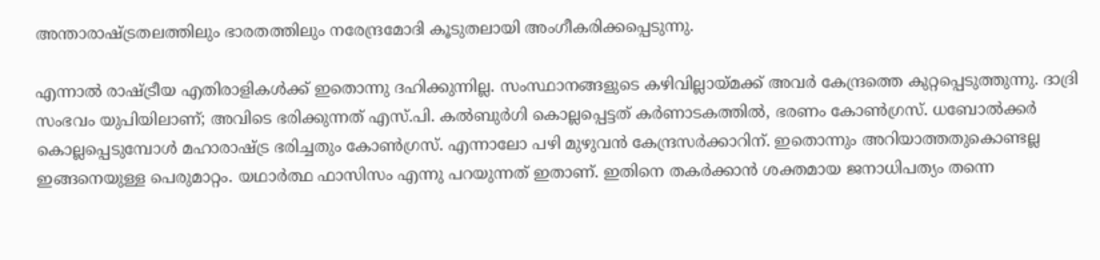അന്താരാഷ്‌ട്രതലത്തിലും ഭാരതത്തിലും നരേന്ദ്രമോദി കൂടുതലായി അംഗീകരിക്കപ്പെടുന്നു.

എന്നാല്‍ രാഷ്‌ട്രീയ എതിരാളികള്‍ക്ക് ഇതൊന്നു ദഹിക്കുന്നില്ല. സംസ്ഥാനങ്ങളുടെ കഴിവില്ലായ്‌മക്ക് അവര്‍ കേന്ദ്രത്തെ കുറ്റപ്പെടുത്തുന്നു. ദാദ്രി സംഭവം യുപിയിലാണ്; അവിടെ ഭരിക്കുന്നത് എസ്.പി. കല്‍ബുര്‍ഗി കൊല്ലപ്പെട്ടത് കര്‍ണാടകത്തില്‍, ഭരണം കോണ്‍ഗ്രസ്. ധബോല്‍ക്കര്‍ കൊല്ലപ്പെടുമ്പോള്‍ മഹാരാഷ്‌ട്ര ഭരിച്ചതും കോണ്‍ഗ്രസ്. എന്നാലോ പഴി മുഴുവന്‍ കേന്ദ്രസര്‍ക്കാറിന്. ഇതൊന്നും അറിയാത്തതുകൊണ്ടല്ല ഇങ്ങനെയുള്ള പെരുമാറ്റം. യഥാര്‍ത്ഥ ഫാസിസം എന്നു പറയുന്നത് ഇതാണ്. ഇതിനെ തകര്‍ക്കാന്‍ ശക്തമായ ജനാധിപത്യം തന്നെ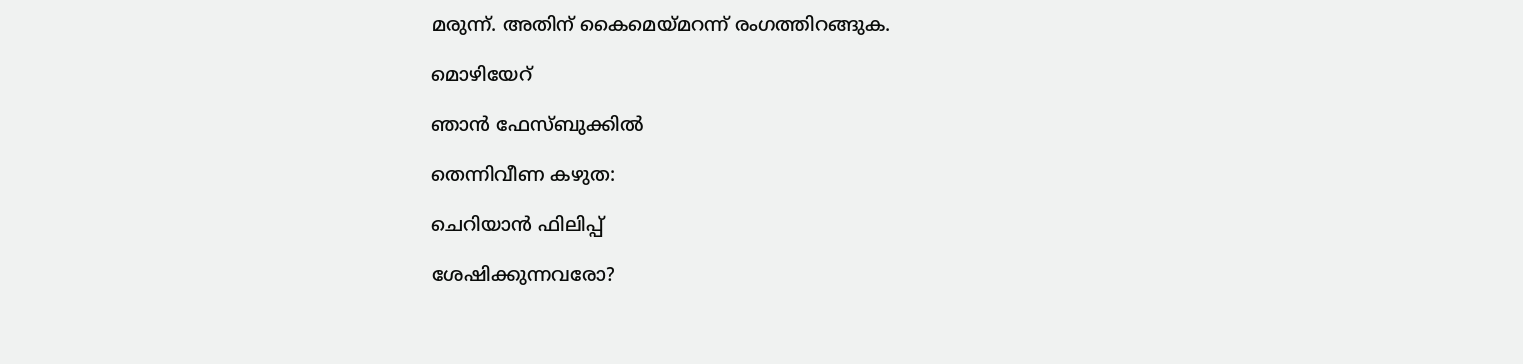മരുന്ന്. അതിന് കൈമെയ്‌മറന്ന് രംഗത്തിറങ്ങുക.

മൊഴിയേറ്

ഞാന്‍ ഫേസ്ബുക്കില്‍

തെന്നിവീണ കഴുത:

ചെറിയാന്‍ ഫിലിപ്പ്

ശേഷിക്കുന്നവരോ?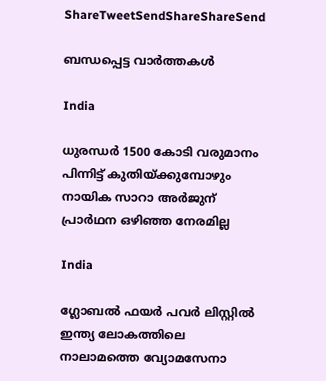ShareTweetSendShareShareSend

ബന്ധപ്പെട്ട വാര്‍ത്തകള്‍

India

ധുരന്ധര്‍ 1500 കോടി വരുമാനം പിന്നിട്ട് കുതിയ്‌ക്കുമ്പോഴും നായിക സാറാ അര്‍ജുന് പ്രാര്‍ഥന ഒഴിഞ്ഞ നേരമില്ല

India

ഗ്ലോബല്‍ ഫയര്‍ പവര്‍ ലിസ്റ്റില്‍ ഇന്ത്യ ലോകത്തിലെ നാലാമത്തെ വ്യോമസേനാ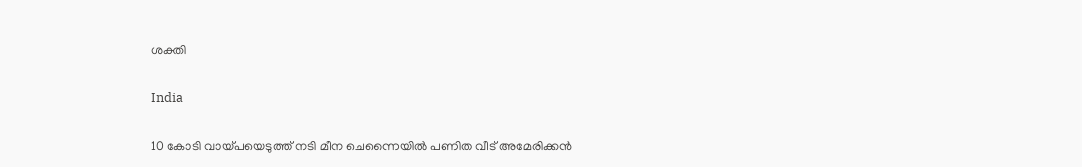ശക്തി

India

10 കോടി വായ്‌പയെടുത്ത് നടി മീന ചെന്നൈയില്‍ പണിത വീട് അമേരിക്കന്‍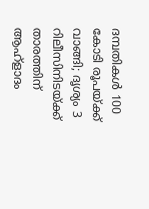ദമ്പതികള്‍ 100 കോടി രൂപയ്‌ക്ക് വാങ്ങി; ദൃശ്യം 3 റിലീസിനിടയ്‌ക്ക് താരത്തിന് ആഹ്ളാദം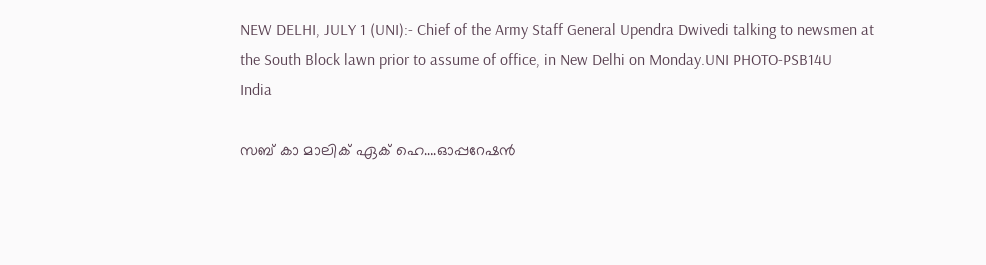NEW DELHI, JULY 1 (UNI):- Chief of the Army Staff General Upendra Dwivedi talking to newsmen at the South Block lawn prior to assume of office, in New Delhi on Monday.UNI PHOTO-PSB14U
India

സബ് കാ മാലിക് ഏക് ഹെ….ഓപ്പറേഷന്‍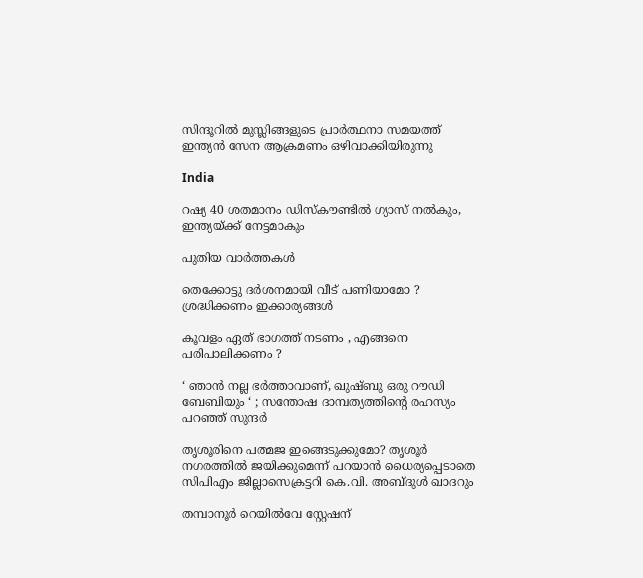സിന്ദൂറില്‍ മുസ്ലിങ്ങളുടെ പ്രാര്‍ത്ഥനാ സമയത്ത് ഇന്ത്യന്‍ സേന ആക്രമണം ഒഴിവാക്കിയിരുന്നു

India

റഷ്യ 40 ശതമാനം ഡിസ്കൗണ്ടില്‍ ഗ്യാസ് നല്‍കും, ഇന്ത്യയ്‌ക്ക് നേട്ടമാകും

പുതിയ വാര്‍ത്തകള്‍

തെക്കോട്ടു ദർശനമായി വീട് പണിയാമോ ? ശ്രദ്ധിക്കണം ഇക്കാര്യങ്ങൾ

കൂവളം ഏത് ഭാഗത്ത് നടണം , എങ്ങനെ പരിപാലിക്കണം ?

‘ ഞാൻ നല്ല ഭർത്താവാണ്, ഖുഷ്ബു ഒരു റൗഡി ബേബിയും ‘ ; സന്തോഷ ദാമ്പത്യത്തിന്റെ രഹസ്യം പറഞ്ഞ് സുന്ദർ

തൃശൂരിനെ പത്മജ ഇങ്ങെടുക്കുമോ? തൃശൂര്‍ നഗരത്തില്‍ ജയിക്കുമെന്ന് പറയാന്‍ ധൈര്യപ്പെടാതെ സിപിഎം ജില്ലാസെക്രട്ടറി കെ.വി. അബ്ദുള്‍ ഖാദറും

തമ്പാനൂര്‍ റെയില്‍വേ സ്റ്റേഷന്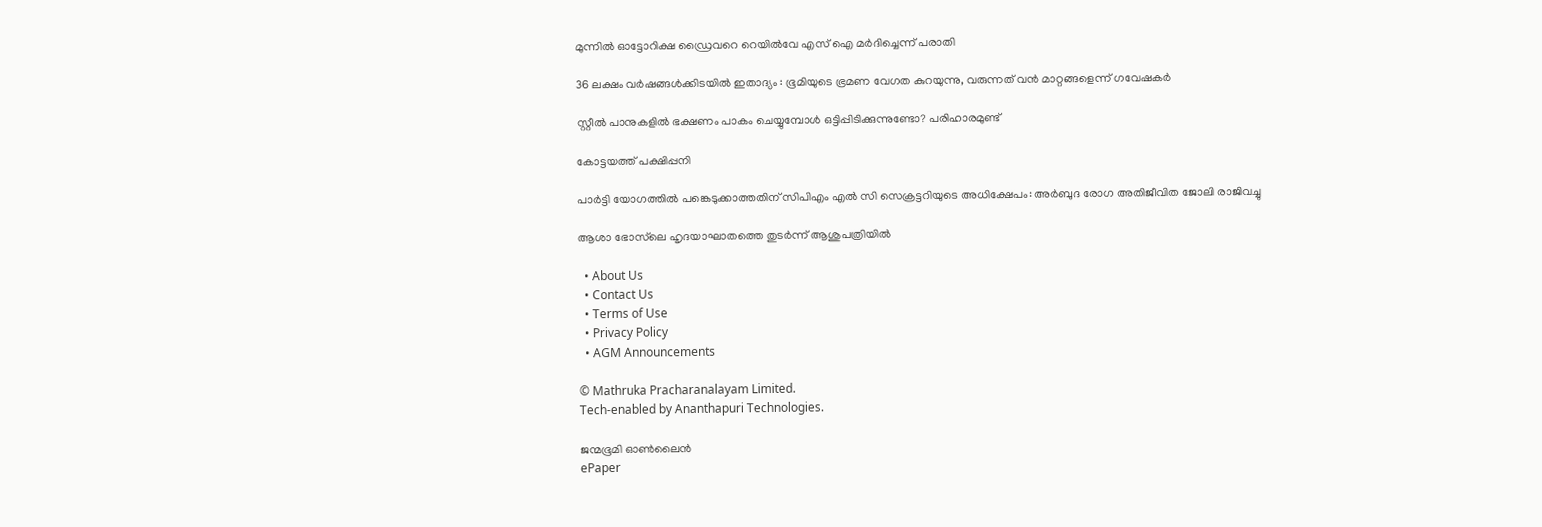മുന്നില്‍ ഓട്ടോറിക്ഷ ഡ്രൈവറെ റെയില്‍വേ എസ് ഐ മര്‍ദിച്ചെന്ന് പരാതി

36 ലക്ഷം വർഷങ്ങൾക്കിടയിൽ ഇതാദ്യം : ഭൂമിയുടെ ഭ്രമണ വേഗത കുറയുന്നു, വരുന്നത് വൻ മാറ്റങ്ങളെന്ന് ഗവേഷകർ

സ്റ്റീൽ പാനുകളില്‍ ഭക്ഷണം പാകം ചെയ്യുമ്പോൾ ഒട്ടിപ്പിടിക്കുന്നുണ്ടോ? പരിഹാരമുണ്ട്

കോട്ടയത്ത് പക്ഷിപ്പനി

പാര്‍ട്ടി യോഗത്തില്‍ പങ്കെടുക്കാത്തതിന് സിപിഎം എല്‍ സി സെക്രട്ടറിയുടെ അധിക്ഷേപം: അര്‍ബുദ രോഗ അതിജീവിത ജോലി രാജിവച്ചു

ആശാ ഭോസ്‌ലെ ഹൃദയാഘാതത്തെ തുടര്‍ന്ന് ആശുപത്രിയില്‍

  • About Us
  • Contact Us
  • Terms of Use
  • Privacy Policy
  • AGM Announcements

© Mathruka Pracharanalayam Limited.
Tech-enabled by Ananthapuri Technologies.

ജന്മഭൂമി ഓണ്‍ലൈന്‍
ePaper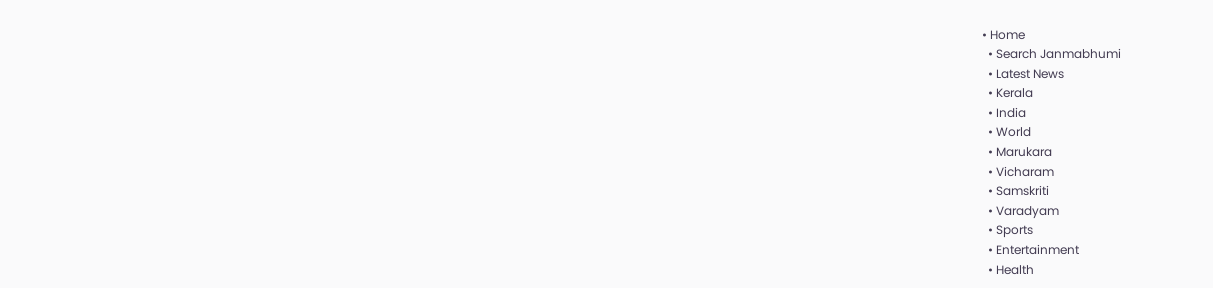• Home
  • Search Janmabhumi
  • Latest News
  • Kerala
  • India
  • World
  • Marukara
  • Vicharam
  • Samskriti
  • Varadyam
  • Sports
  • Entertainment
  • Health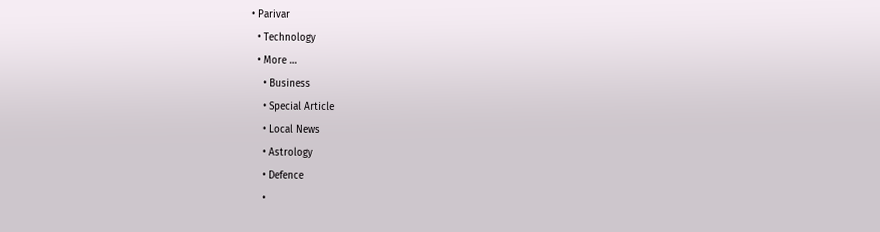• Parivar
  • Technology
  • More …
    • Business
    • Special Article
    • Local News
    • Astrology
    • Defence
    •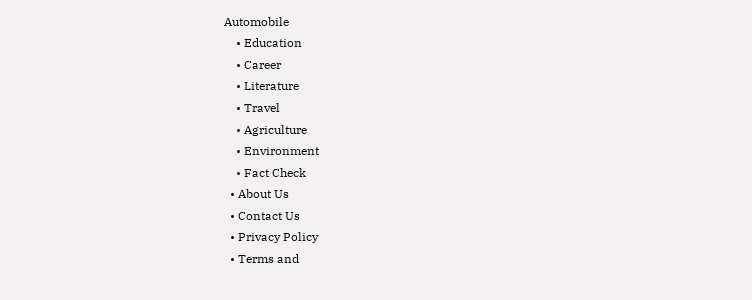Automobile
    • Education
    • Career
    • Literature
    • Travel
    • Agriculture
    • Environment
    • Fact Check
  • About Us
  • Contact Us
  • Privacy Policy
  • Terms and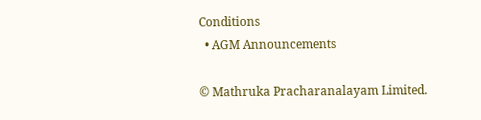Conditions
  • AGM Announcements

© Mathruka Pracharanalayam Limited.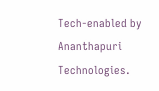Tech-enabled by Ananthapuri Technologies.